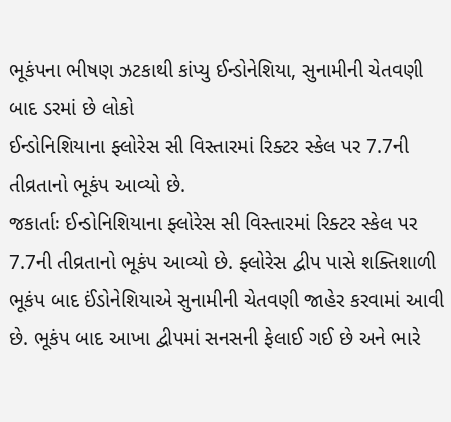ભૂકંપના ભીષણ ઝટકાથી કાંપ્યુ ઈન્ડોનેશિયા, સુનામીની ચેતવણી બાદ ડરમાં છે લોકો
ઈન્ડોનિશિયાના ફ્લોરેસ સી વિસ્તારમાં રિક્ટર સ્કેલ પર 7.7ની તીવ્રતાનો ભૂકંપ આવ્યો છે.
જકાર્તાઃ ઈન્ડોનિશિયાના ફ્લોરેસ સી વિસ્તારમાં રિક્ટર સ્કેલ પર 7.7ની તીવ્રતાનો ભૂકંપ આવ્યો છે. ફ્લોરેસ દ્વીપ પાસે શક્તિશાળી ભૂકંપ બાદ ઈંડોનેશિયાએ સુનામીની ચેતવણી જાહેર કરવામાં આવી છે. ભૂકંપ બાદ આખા દ્વીપમાં સનસની ફેલાઈ ગઈ છે અને ભારે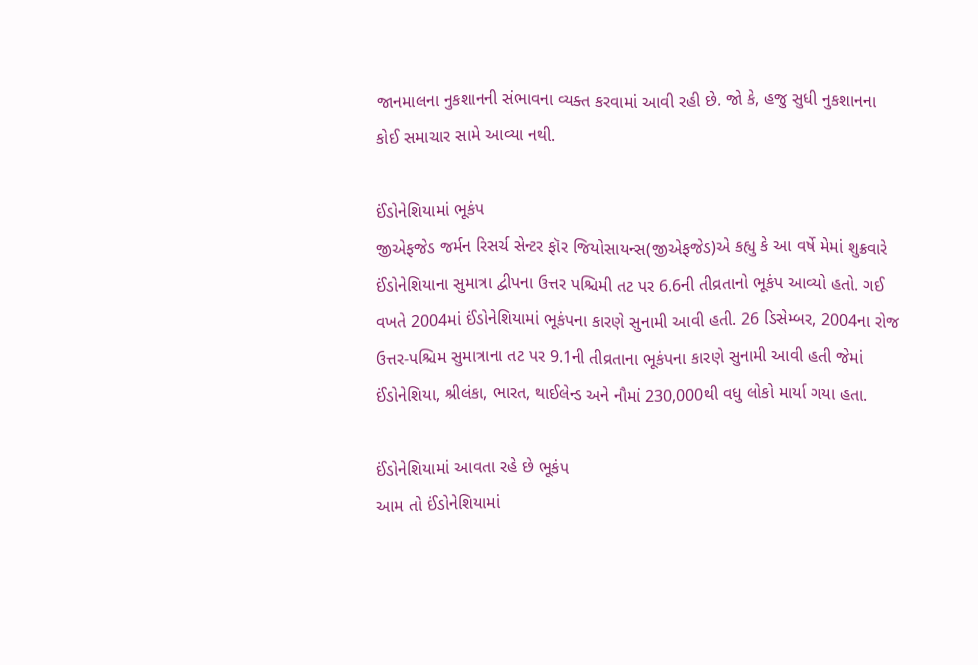જાનમાલના નુકશાનની સંભાવના વ્યક્ત કરવામાં આવી રહી છે. જો કે, હજુ સુધી નુકશાનના કોઈ સમાચાર સામે આવ્યા નથી.

ઈંડોનેશિયામાં ભૂકંપ
જીએફજેડ જર્મન રિસર્ચ સેન્ટર ફૉર જિયોસાયન્સ(જીએફજેડ)એ કહ્યુ કે આ વર્ષે મેમાં શુક્રવારે ઈંડોનેશિયાના સુમાત્રા દ્વીપના ઉત્તર પશ્ચિમી તટ પર 6.6ની તીવ્રતાનો ભૂકંપ આવ્યો હતો. ગઈ વખતે 2004માં ઈંડોનેશિયામાં ભૂકંપના કારણે સુનામી આવી હતી. 26 ડિસેમ્બર, 2004ના રોજ ઉત્તર-પશ્ચિમ સુમાત્રાના તટ પર 9.1ની તીવ્રતાના ભૂકંપના કારણે સુનામી આવી હતી જેમાં ઈંડોનેશિયા, શ્રીલંકા, ભારત, થાઈલેન્ડ અને નૌમાં 230,000થી વધુ લોકો માર્યા ગયા હતા.

ઈંડોનેશિયામાં આવતા રહે છે ભૂકંપ
આમ તો ઈંડોનેશિયામાં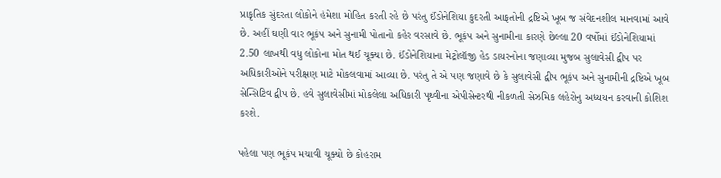પ્રાકૃતિક સુંદરતા લોકોને હંમેશા મોહિત કરતી રહે છે પરંતુ ઈંડોનેશિયા કુદરતી આફતોની દ્રષ્ટિએ ખૂબ જ સંવેદનશીલ માનવામાં આવે છે. અહીં ઘણી વાર ભૂકંપ અને સુનામી પોતાનો કહેર વરસાવે છે. ભૂકંપ અને સુનામીના કારણે છેલ્લા 20 વર્ષોમાં ઈંડોનેશિયામાં 2.50 લાખથી વધુ લોકોના મોત થઈ ચૂક્યા છે. ઈંડોનેશિયાના મેટ્રોલૉજી હેડ ડાયરનોના જણાવ્યા મુજબ સુલાવેસી દ્વીપ પર અધિકારીઓને પરીક્ષણ માટે મોકલવામાં આવ્યા છે. પરંતુ તે એ પણ જણાવે છે કે સુલાવેસી દ્વીપ ભૂકંપ અને સુનામીની દ્રષ્ટિએ ખૂબ સેન્સિટિવ દ્વીપ છે. હવે સુલાવેસીમાં મોકલેલા અધિકારી પૃથ્વીના એપીસેન્ટરથી નીકળતી સેઝમિક લહેરોનુ અધ્યયન કરવાની કોશિશ કરશે.

પહેલા પણ ભૂકંપ મચાવી ચૂક્યો છે કોહરામ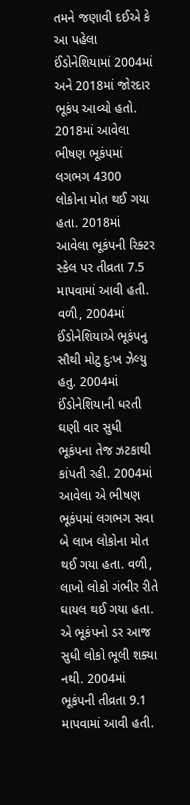તમને જણાવી દઈએ કે આ પહેલા ઈંડોનેશિયામાં 2004માં અને 2018માં જોરદાર ભૂકંપ આવ્યો હતો. 2018માં આવેલા ભીષણ ભૂકંપમાં લગભગ 4300 લોકોના મોત થઈ ગયા હતા. 2018માં આવેલા ભૂકંપની રિક્ટર સ્કેલ પર તીવ્રતા 7.5 માપવામાં આવી હતી. વળી, 2004માં ઈંડોનેશિયાએ ભૂકંપનુ સૌથી મોટુ દુઃખ ઝેલ્યુ હતુ. 2004માં ઈંડોનેશિયાની ધરતી ઘણી વાર સુધી ભૂકંપના તેજ ઝટકાથી કાંપતી રહી. 2004માં આવેલા એ ભીષણ ભૂકંપમાં લગભગ સવા બે લાખ લોકોના મોત થઈ ગયા હતા. વળી, લાખો લોકો ગંભીર રીતે ઘાયલ થઈ ગયા હતા. એ ભૂકંપનો ડર આજ સુધી લોકો ભૂલી શક્યા નથી. 2004માં ભૂકંપની તીવ્રતા 9.1 માપવામાં આવી હતી.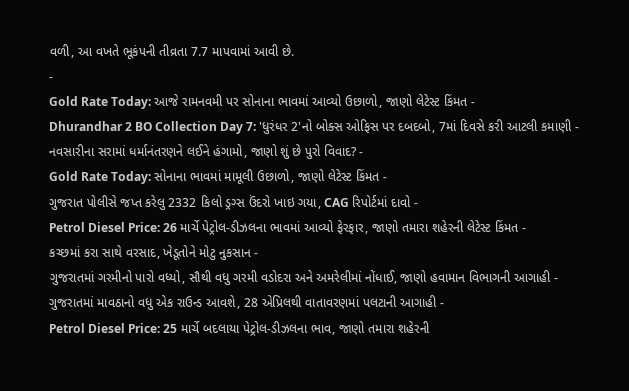વળી, આ વખતે ભૂકંપની તીવ્રતા 7.7 માપવામાં આવી છે.
-
Gold Rate Today: આજે રામનવમી પર સોનાના ભાવમાં આવ્યો ઉછાળો, જાણો લેટેસ્ટ કિંમત -
Dhurandhar 2 BO Collection Day 7: 'ધુરંધર 2'નો બોક્સ ઓફિસ પર દબદબો, 7માં દિવસે કરી આટલી કમાણી -
નવસારીના સરામાં ધર્માનંતરણને લઈને હંગામો, જાણો શું છે પુરો વિવાદ? -
Gold Rate Today: સોનાના ભાવમાં મામૂલી ઉછાળો, જાણો લેટેસ્ટ કિંમત -
ગુજરાત પોલીસે જપ્ત કરેલુ 2332 કિલો ડ્રગ્સ ઉંદરો ખાઇ ગયા, CAG રિપોર્ટમાં દાવો -
Petrol Diesel Price: 26 માર્ચે પેટ્રોલ-ડીઝલના ભાવમાં આવ્યો ફેરફાર, જાણો તમારા શહેરની લેટેસ્ટ કિંમત -
કચ્છમાં કરા સાથે વરસાદ, ખેડૂતોને મોટુ નુકસાન -
ગુજરાતમાં ગરમીનો પારો વધ્યો, સૌથી વધુ ગરમી વડોદરા અને અમરેલીમાં નોંધાઈ, જાણો હવામાન વિભાગની આગાહી -
ગુજરાતમાં માવઠાનો વધુ એક રાઉન્ડ આવશે, 28 એપ્રિલથી વાતાવરણમાં પલટાની આગાહી -
Petrol Diesel Price: 25 માર્ચે બદલાયા પેટ્રોલ-ડીઝલના ભાવ, જાણો તમારા શહેરની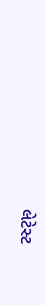લેટેસ્ટ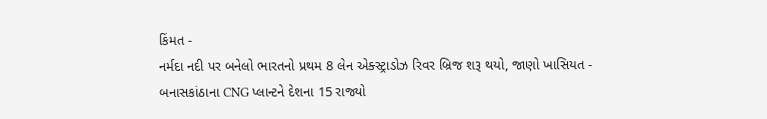કિંમત -
નર્મદા નદી પર બનેલો ભારતનો પ્રથમ 8 લેન એક્સ્ટ્રાડોઝ રિવર બ્રિજ શરૂ થયો, જાણો ખાસિયત -
બનાસકાંઠાના CNG પ્લાન્ટને દેશના 15 રાજ્યો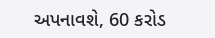અપનાવશે, 60 કરોડ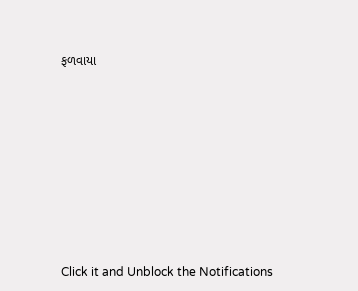ફળવાયા









Click it and Unblock the Notifications